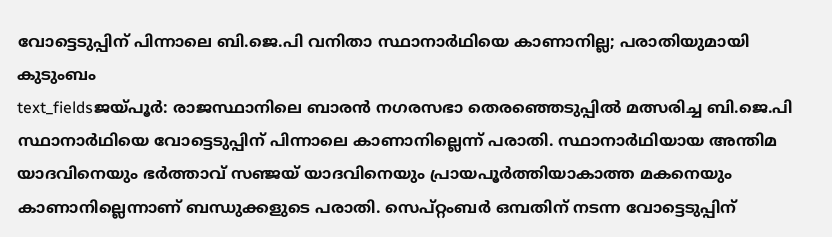വോട്ടെടുപ്പിന് പിന്നാലെ ബി.ജെ.പി വനിതാ സ്ഥാനാർഥിയെ കാണാനില്ല; പരാതിയുമായി കുടുംബം
text_fieldsജയ്പൂർ: രാജസ്ഥാനിലെ ബാരൻ നഗരസഭാ തെരഞ്ഞെടുപ്പിൽ മത്സരിച്ച ബി.ജെ.പി സ്ഥാനാർഥിയെ വോട്ടെടുപ്പിന് പിന്നാലെ കാണാനില്ലെന്ന് പരാതി. സ്ഥാനാർഥിയായ അന്തിമ യാദവിനെയും ഭർത്താവ് സഞ്ജയ് യാദവിനെയും പ്രായപൂർത്തിയാകാത്ത മകനെയും കാണാനില്ലെന്നാണ് ബന്ധുക്കളുടെ പരാതി. സെപ്റ്റംബർ ഒമ്പതിന് നടന്ന വോട്ടെടുപ്പിന്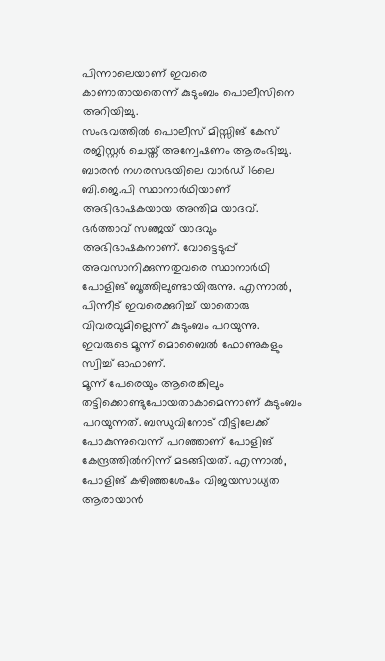പിന്നാലെയാണ് ഇവരെ കാണാതായതെന്ന് കുടുംബം പൊലീസിനെ അറിയിച്ചു.
സംഭവത്തിൽ പൊലീസ് മിസ്സിങ് കേസ് രജിസ്റ്റർ ചെയ്ത് അന്വേഷണം ആരംഭിച്ചു. ബാരൻ നഗരസഭയിലെ വാർഡ് 16ലെ ബി.ജെ.പി സ്ഥാനാർഥിയാണ് അഭിഭാഷകയായ അന്തിമ യാദവ്. ഭർത്താവ് സഞ്ജയ് യാദവും അഭിഭാഷകനാണ്. വോട്ടെടുപ്പ് അവസാനിക്കുന്നതുവരെ സ്ഥാനാർഥി പോളിങ് ബൂത്തിലുണ്ടായിരുന്നു. എന്നാൽ, പിന്നീട് ഇവരെക്കുറിച്ച് യാതൊരു വിവരവുമില്ലെന്ന് കുടുംബം പറയുന്നു. ഇവരുടെ മൂന്ന് മൊബൈൽ ഫോണുകളും സ്വിച്ച് ഓഫാണ്.
മൂന്ന് പേരെയും ആരെങ്കിലും തട്ടിക്കൊണ്ടുപോയതാകാമെന്നാണ് കുടുംബം പറയുന്നത്. ബന്ധുവിനോട് വീട്ടിലേക്ക് പോകുന്നുവെന്ന് പറഞ്ഞാണ് പോളിങ് കേന്ദ്രത്തിൽനിന്ന് മടങ്ങിയത്. എന്നാൽ, പോളിങ് കഴിഞ്ഞശേഷം വിജയസാധ്യത ആരായാൻ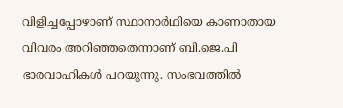വിളിച്ചപ്പോഴാണ് സ്ഥാനാർഥിയെ കാണാതായ വിവരം അറിഞ്ഞതെന്നാണ് ബി.ജെ.പി ഭാരവാഹികൾ പറയുന്നു. സംഭവത്തിൽ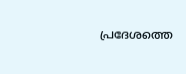പ്രദേശത്തെ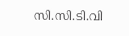സി.സി.ടി.വി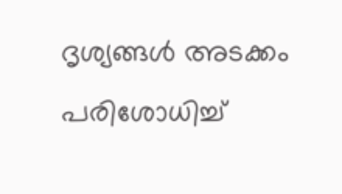ദൃശ്യങ്ങൾ അടക്കം പരിശോധിച്ച്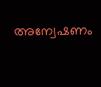അന്വേഷണം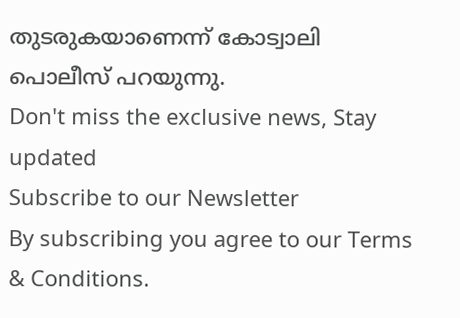തുടരുകയാണെന്ന് കോട്വാലി പൊലീസ് പറയുന്നു.
Don't miss the exclusive news, Stay updated
Subscribe to our Newsletter
By subscribing you agree to our Terms & Conditions.